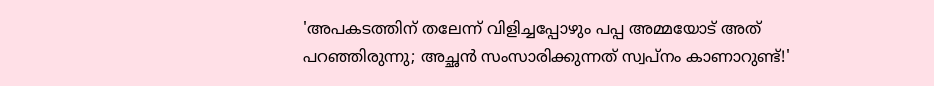'അപകടത്തിന് തലേന്ന് വിളിച്ചപ്പോഴും പപ്പ അമ്മയോട് അത് പറഞ്ഞിരുന്നു; അച്ഛൻ സംസാരിക്കുന്നത് സ്വപ്‌നം കാണാറുണ്ട്!'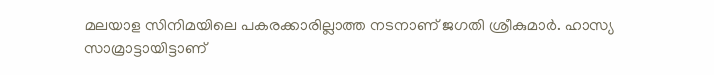മലയാള സിനിമയിലെ പകരക്കാരില്ലാത്ത നടനാണ് ജഗതി ശ്രീകുമാർ. ഹാസ്യ സാമ്രാട്ടായിട്ടാണ്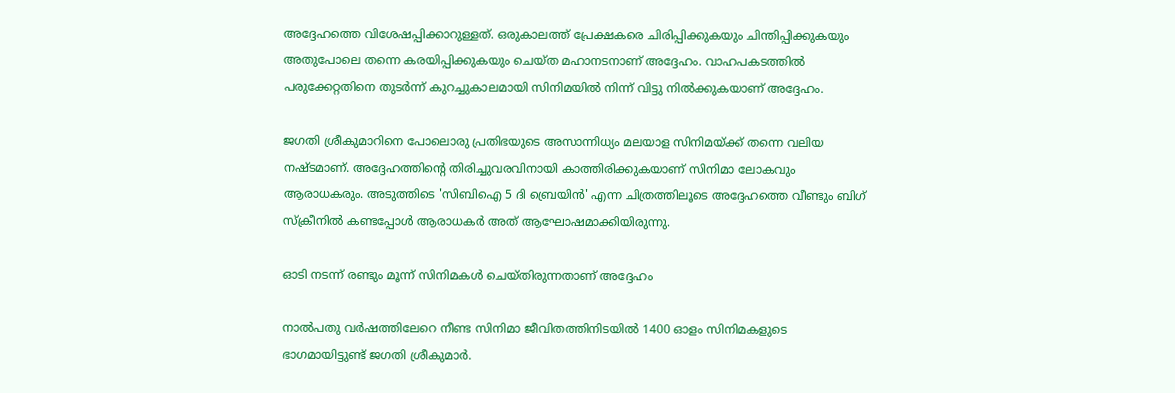അദ്ദേഹത്തെ വിശേഷപ്പിക്കാറുള്ളത്. ഒരുകാലത്ത് പ്രേക്ഷകരെ ചിരിപ്പിക്കുകയും ചിന്തിപ്പിക്കുകയും അതുപോലെ തന്നെ കരയിപ്പിക്കുകയും ചെയ്ത മഹാനടനാണ് അദ്ദേഹം. വാഹപകടത്തിൽ പരുക്കേറ്റതിനെ തുടർന്ന് കുറച്ചുകാലമായി സിനിമയിൽ നിന്ന് വിട്ടു നിൽക്കുകയാണ് അദ്ദേഹം.

ജഗതി ശ്രീകുമാറിനെ പോലൊരു പ്രതിഭയുടെ അസാന്നിധ്യം മലയാള സിനിമയ്ക്ക് തന്നെ വലിയ നഷ്ടമാണ്. അദ്ദേഹത്തിന്റെ തിരിച്ചുവരവിനായി കാത്തിരിക്കുകയാണ് സിനിമാ ലോകവും ആരാധകരും. അടുത്തിടെ 'സിബിഐ 5 ദി ബ്രെയിൻ' എന്ന ചിത്രത്തിലൂടെ അദ്ദേഹത്തെ വീണ്ടും ബിഗ് സ്‌ക്രീനിൽ കണ്ടപ്പോൾ ആരാധകർ അത് ആഘോഷമാക്കിയിരുന്നു.

ഓടി നടന്ന് രണ്ടും മൂന്ന് സിനിമകൾ ചെയ്തിരുന്നതാണ് അദ്ദേഹം

നാല്‍പതു വര്‍ഷത്തിലേറെ നീണ്ട സിനിമാ ജീവിതത്തിനിടയിൽ 1400 ഓളം സിനിമകളുടെ ഭാഗമായിട്ടുണ്ട് ജഗതി ശ്രീകുമാർ.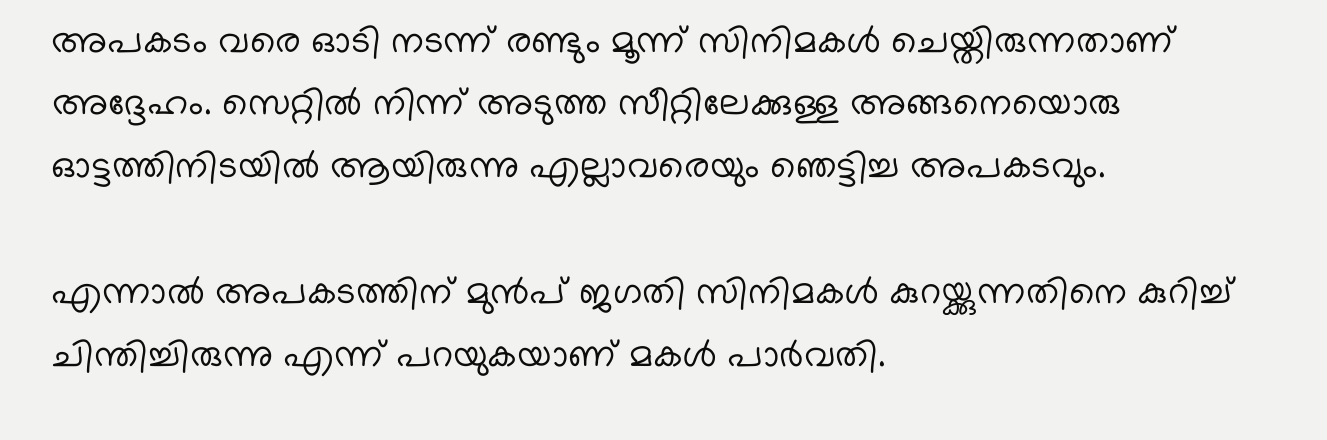അപകടം വരെ ഓടി നടന്ന് രണ്ടും മൂന്ന് സിനിമകൾ ചെയ്തിരുന്നതാണ് അദ്ദേഹം. സെറ്റിൽ നിന്ന് അടുത്ത സീറ്റിലേക്കുള്ള അങ്ങനെയൊരു ഓട്ടത്തിനിടയിൽ ആയിരുന്നു എല്ലാവരെയും ഞെട്ടിച്ച അപകടവും.

എന്നാൽ അപകടത്തിന് മുൻപ് ജഗതി സിനിമകൾ കുറയ്ക്കുന്നതിനെ കുറിച്ച് ചിന്തിച്ചിരുന്നു എന്ന് പറയുകയാണ് മകള്‍ പാര്‍വതി.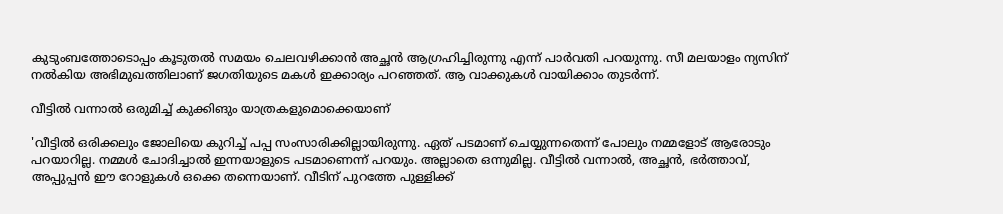കുടുംബത്തോടൊപ്പം കൂടുതൽ സമയം ചെലവഴിക്കാൻ അച്ഛൻ ആഗ്രഹിച്ചിരുന്നു എന്ന് പാർവതി പറയുന്നു. സീ മലയാളം ന്യസിന് നല്‍കിയ അഭിമുഖത്തിലാണ് ജഗതിയുടെ മകള്‍ ഇക്കാര്യം പറഞ്ഞത്. ആ വാക്കുകള്‍ വായിക്കാം തുടര്‍ന്ന്.

വീട്ടിൽ വന്നാൽ ഒരുമിച്ച് കുക്കിങും യാത്രകളുമൊക്കെയാണ്

'വീട്ടിൽ ഒരിക്കലും ജോലിയെ കുറിച്ച് പപ്പ സംസാരിക്കില്ലായിരുന്നു. ഏത് പടമാണ് ചെയ്യുന്നതെന്ന് പോലും നമ്മളോട് ആരോടും പറയാറില്ല. നമ്മൾ ചോദിച്ചാൽ ഇന്നയാളുടെ പടമാണെന്ന് പറയും. അല്ലാതെ ഒന്നുമില്ല. വീട്ടിൽ വന്നാൽ, അച്ഛൻ, ഭർത്താവ്, അപ്പുപ്പൻ ഈ റോളുകൾ ഒക്കെ തന്നെയാണ്. വീടിന് പുറത്തേ പുള്ളിക്ക്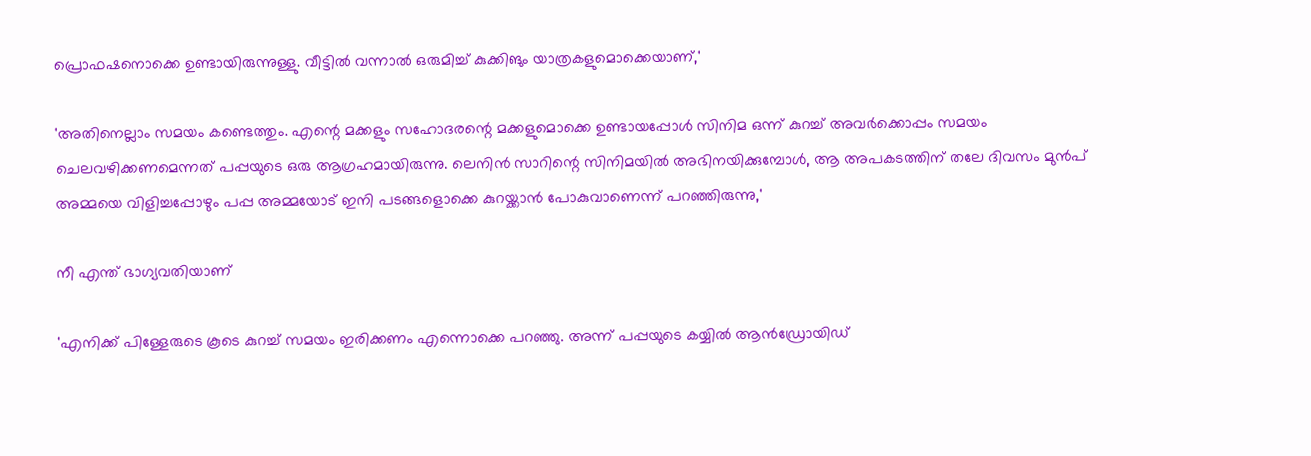പ്രൊഫഷനൊക്കെ ഉണ്ടായിരുന്നുള്ളു. വീട്ടിൽ വന്നാൽ ഒരുമിച്ച് കുക്കിങും യാത്രകളുമൊക്കെയാണ്,'

'അതിനെല്ലാം സമയം കണ്ടെത്തും. എന്റെ മക്കളും സഹോദരന്റെ മക്കളുമൊക്കെ ഉണ്ടായപ്പോൾ സിനിമ ഒന്ന് കുറച്ച് അവർക്കൊപ്പം സമയം ചെലവഴിക്കണമെന്നത് പപ്പയുടെ ഒരു ആഗ്രഹമായിരുന്നു. ലെനിൻ സാറിന്റെ സിനിമയിൽ അഭിനയിക്കുമ്പോൾ, ആ അപകടത്തിന് തലേ ദിവസം മുൻപ് അമ്മയെ വിളിച്ചപ്പോഴും പപ്പ അമ്മയോട് ഇനി പടങ്ങളൊക്കെ കുറയ്ക്കാൻ പോകുവാണെന്ന് പറഞ്ഞിരുന്നു,'

നീ എന്ത് ഭാഗ്യവതിയാണ്

'എനിക്ക് പിള്ളേരുടെ കൂടെ കുറച്ച് സമയം ഇരിക്കണം എന്നൊക്കെ പറഞ്ഞു. അന്ന് പപ്പയുടെ കയ്യിൽ ആൻഡ്രോയിഡ്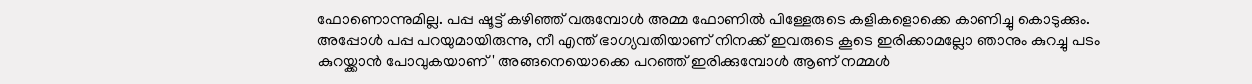ഫോണൊന്നുമില്ല. പപ്പ ഷൂട്ട് കഴിഞ്ഞ് വരുമ്പോൾ അമ്മ ഫോണിൽ പിള്ളേരുടെ കളികളൊക്കെ കാണിച്ചു കൊടുക്കും. അപ്പോൾ പപ്പ പറയുമായിരുന്നു, നീ എന്ത് ഭാഗ്യവതിയാണ് നിനക്ക് ഇവരുടെ കൂടെ ഇരിക്കാമല്ലോ ഞാനും കുറച്ചു പടം കുറയ്ക്കാൻ പോവുകയാണ്' അങ്ങനെയൊക്കെ പറഞ്ഞ് ഇരിക്കുമ്പോൾ ആണ് നമ്മൾ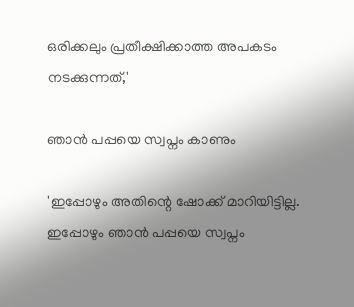ഒരിക്കലും പ്രതീക്ഷിക്കാത്ത അപകടം നടക്കുന്നത്,'

ഞാൻ പപ്പയെ സ്വപ്നം കാണും

'ഇപ്പോഴും അതിന്റെ ഷോക്ക് മാറിയിട്ടില്ല. ഇപ്പോഴും ഞാൻ പപ്പയെ സ്വപ്നം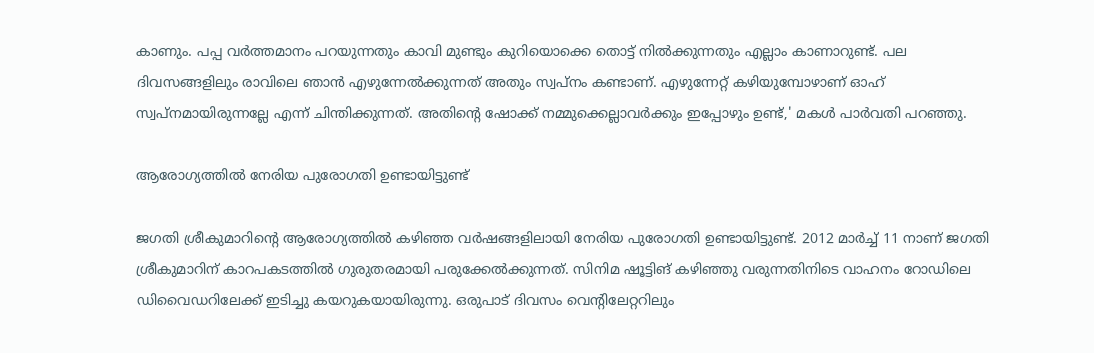കാണും. പപ്പ വർത്തമാനം പറയുന്നതും കാവി മുണ്ടും കുറിയൊക്കെ തൊട്ട് നിൽക്കുന്നതും എല്ലാം കാണാറുണ്ട്. പല ദിവസങ്ങളിലും രാവിലെ ഞാൻ എഴുന്നേൽക്കുന്നത് അതും സ്വപ്നം കണ്ടാണ്. എഴുന്നേറ്റ് കഴിയുമ്പോഴാണ് ഓഹ് സ്വപ്നമായിരുന്നല്ലേ എന്ന് ചിന്തിക്കുന്നത്. അതിന്റെ ഷോക്ക് നമ്മുക്കെല്ലാവർക്കും ഇപ്പോഴും ഉണ്ട്,' മകൾ പാർവതി പറഞ്ഞു.

ആരോഗ്യത്തിൽ നേരിയ പുരോഗതി ഉണ്ടായിട്ടുണ്ട്

ജഗതി ശ്രീകുമാറിന്റെ ആരോഗ്യത്തിൽ കഴിഞ്ഞ വർഷങ്ങളിലായി നേരിയ പുരോഗതി ഉണ്ടായിട്ടുണ്ട്. 2012 മാർച്ച് 11 നാണ് ജഗതി ശ്രീകുമാറിന് കാറപകടത്തില്‍ ഗുരുതരമായി പരുക്കേൽക്കുന്നത്. സിനിമ ഷൂട്ടിങ് കഴിഞ്ഞു വരുന്നതിനിടെ വാഹനം റോഡിലെ ഡിവൈഡറിലേക്ക് ഇടിച്ചു കയറുകയായിരുന്നു. ഒരുപാട് ദിവസം വെന്റിലേറ്ററിലും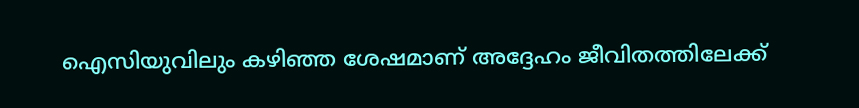ഐസിയുവിലും കഴിഞ്ഞ ശേഷമാണ് അദ്ദേഹം ജീവിതത്തിലേക്ക്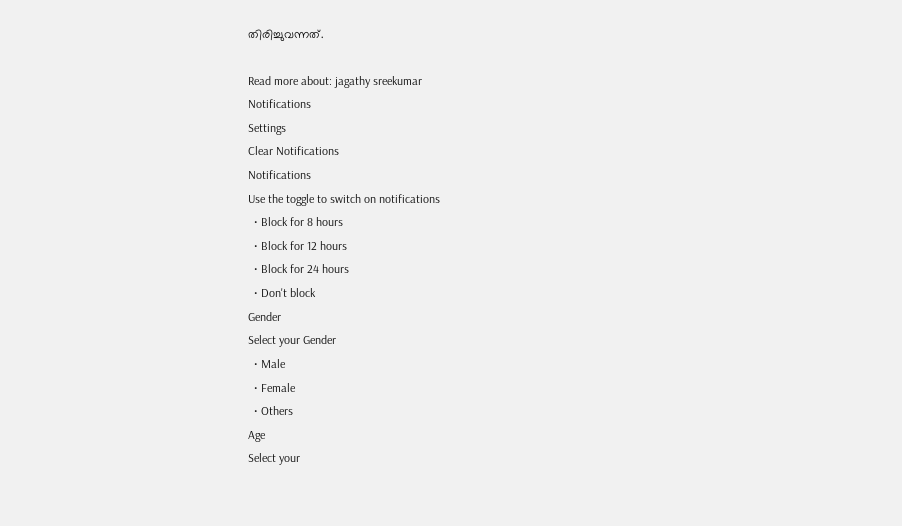തിരിച്ചുവന്നത്.

Read more about: jagathy sreekumar
Notifications
Settings
Clear Notifications
Notifications
Use the toggle to switch on notifications
  • Block for 8 hours
  • Block for 12 hours
  • Block for 24 hours
  • Don't block
Gender
Select your Gender
  • Male
  • Female
  • Others
Age
Select your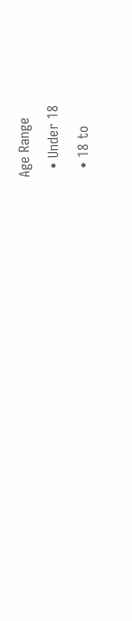Age Range
  • Under 18
  • 18 to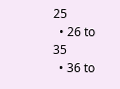25
  • 26 to 35
  • 36 to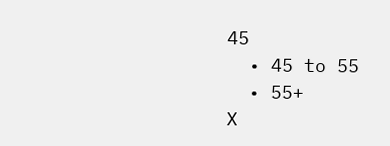45
  • 45 to 55
  • 55+
X